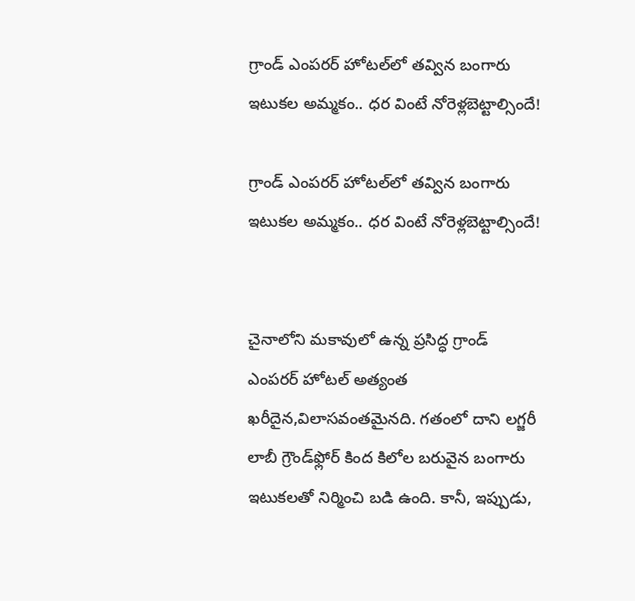గ్రాండ్ ఎంపరర్ హోటల్‌లో తవ్విన బంగారు ఇటుకల అమ్మకం.. ధర వింటే నోరెళ్లబెట్టాల్సిందే!

గ్రాండ్ ఎంపరర్ హోటల్‌లో తవ్విన బంగారు ఇటుకల అమ్మకం.. ధర వింటే నోరెళ్లబెట్టాల్సిందే!


చైనాలోని మకావులో ఉన్న ప్రసిద్ధ గ్రాండ్ ఎంపరర్ హోటల్ అత్యంత ఖరీదైన,విలాసవంతమైనది. గతంలో దాని లగ్జరీ లాబీ గ్రౌండ్‌ఫ్లోర్‌ కింద కిలోల బరువైన బంగారు ఇటుకలతో నిర్మించి బడి ఉంది. కానీ, ఇప్పుడు,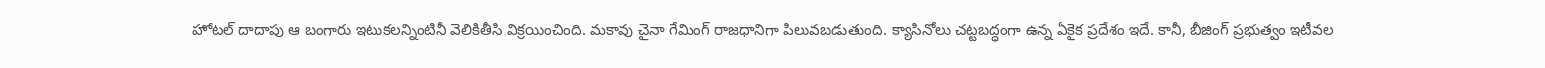హోటల్ దాదాపు ఆ బంగారు ఇటుకలన్నింటినీ వెలికితీసి విక్రయించింది. మకావు చైనా గేమింగ్ రాజధానిగా పిలువబడుతుంది. క్యాసినోలు చట్టబద్ధంగా ఉన్న ఏకైక ప్రదేశం ఇదే. కానీ, బీజింగ్ ప్రభుత్వం ఇటీవల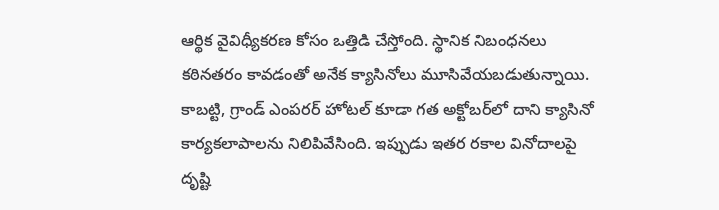ఆర్థిక వైవిధ్యీకరణ కోసం ఒత్తిడి చేస్తోంది. స్థానిక నిబంధనలు కఠినతరం కావడంతో అనేక క్యాసినోలు మూసివేయబడుతున్నాయి. కాబట్టి, గ్రాండ్ ఎంపరర్ హోటల్ కూడా గత అక్టోబర్‌లో దాని క్యాసినో కార్యకలాపాలను నిలిపివేసింది. ఇప్పుడు ఇతర రకాల వినోదాలపై దృష్టి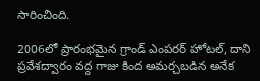సారించింది.

2006లో ప్రారంభమైన గ్రాండ్ ఎంపరర్ హోటల్, దాని ప్రవేశద్వారం వద్ద గాజు కింద అమర్చబడిన అనేక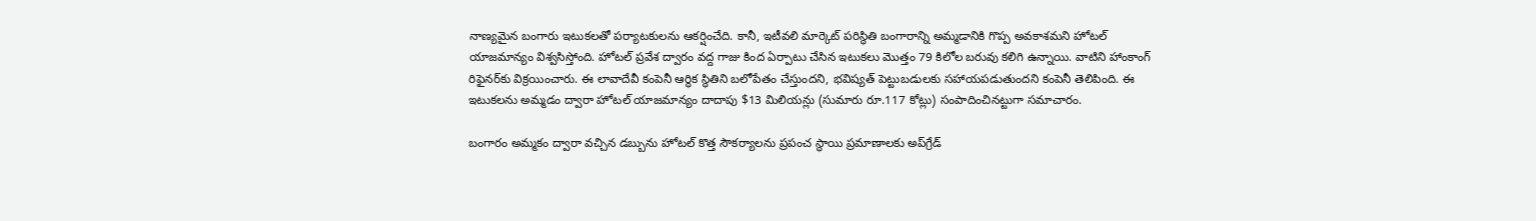నాణ్యమైన బంగారు ఇటుకలతో పర్యాటకులను ఆకర్షించేది. కానీ, ఇటీవలి మార్కెట్ పరిస్థితి బంగారాన్ని అమ్మడానికి గొప్ప అవకాశమని హోటల్ యాజమాన్యం విశ్వసిస్తోంది. హోటల్ ప్రవేశ ద్వారం వద్ద గాజు కింద ఏర్పాటు చేసిన ఇటుకలు మొత్తం 79 కిలోల బరువు కలిగి ఉన్నాయి. వాటిని హాంకాంగ్ రిఫైనర్‌కు విక్రయించారు. ఈ లావాదేవీ కంపెనీ ఆర్థిక స్థితిని బలోపేతం చేస్తుందని, భవిష్యత్ పెట్టుబడులకు సహాయపడుతుందని కంపెనీ తెలిపింది. ఈ ఇటుకలను అమ్మడం ద్వారా హోటల్ యాజమాన్యం దాదాపు $13 మిలియన్లు (సుమారు రూ.117 కోట్లు) సంపాదించినట్టుగా సమాచారం.

బంగారం అమ్మకం ద్వారా వచ్చిన డబ్బును హోటల్ కొత్త సౌకర్యాలను ప్రపంచ స్థాయి ప్రమాణాలకు అప్‌గ్రేడ్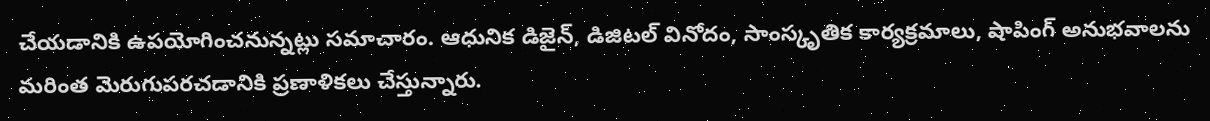చేయడానికి ఉపయోగించనున్నట్లు సమాచారం. ఆధునిక డిజైన్, డిజిటల్ వినోదం, సాంస్కృతిక కార్యక్రమాలు, షాపింగ్ అనుభవాలను మరింత మెరుగుపరచడానికి ప్రణాళికలు చేస్తున్నారు.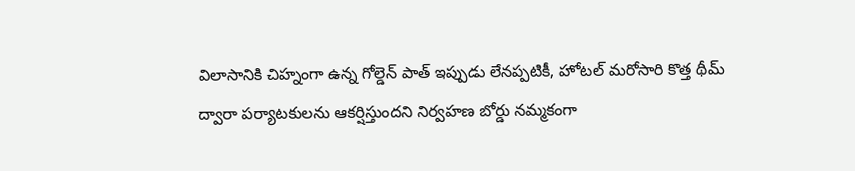విలాసానికి చిహ్నంగా ఉన్న గోల్డెన్ పాత్ ఇప్పుడు లేనప్పటికీ, హోటల్ మరోసారి కొత్త థీమ్ ద్వారా పర్యాటకులను ఆకర్షిస్తుందని నిర్వహణ బోర్డు నమ్మకంగా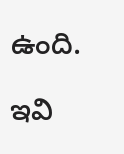ఉంది.

ఇవి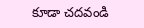కూడా చదవండి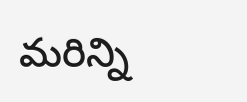మరిన్ని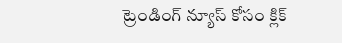ట్రెండింగ్ న్యూస్ కోసం క్లిక్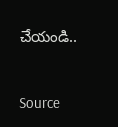చేయండి..



Source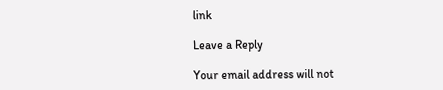link

Leave a Reply

Your email address will not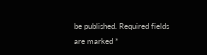be published. Required fields are marked *